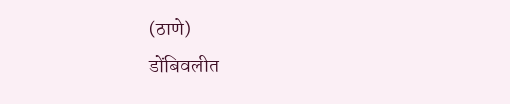(ठाणे)
डोंबिवलीत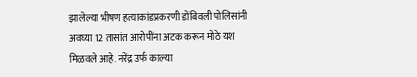झालेल्या भीषण हत्याकांडप्रकरणी डोंबिवली पोलिसांनी अवघ्या 12 तासांत आरोपींना अटक करून मोठे यश मिळवले आहे. नरेंद्र उर्फ काल्या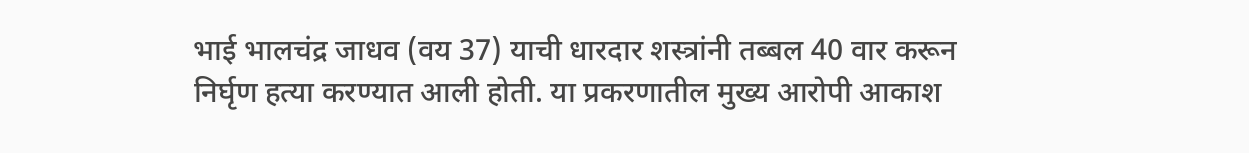भाई भालचंद्र जाधव (वय 37) याची धारदार शस्त्रांनी तब्बल 40 वार करून निर्घृण हत्या करण्यात आली होती. या प्रकरणातील मुख्य आरोपी आकाश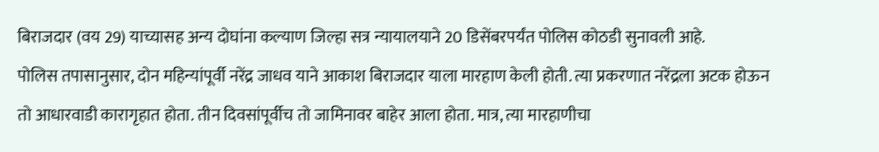बिराजदार (वय 29) याच्यासह अन्य दोघांना कल्याण जिल्हा सत्र न्यायालयाने 20 डिसेंबरपर्यंत पोलिस कोठडी सुनावली आहे.
पोलिस तपासानुसार, दोन महिन्यांपूर्वी नरेंद्र जाधव याने आकाश बिराजदार याला मारहाण केली होती. त्या प्रकरणात नरेंद्रला अटक होऊन तो आधारवाडी कारागृहात होता. तीन दिवसांपूर्वीच तो जामिनावर बाहेर आला होता. मात्र, त्या मारहाणीचा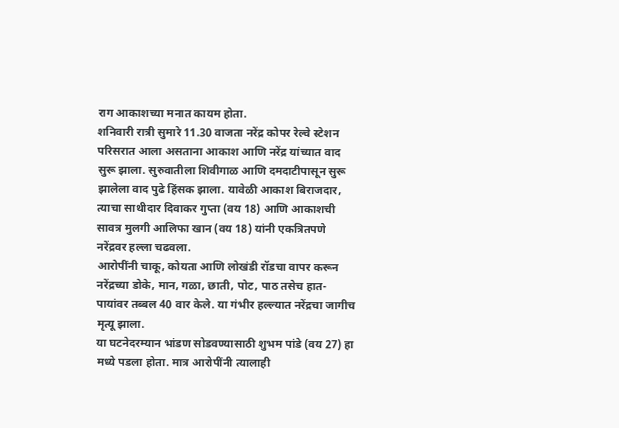राग आकाशच्या मनात कायम होता.
शनिवारी रात्री सुमारे 11.30 वाजता नरेंद्र कोपर रेल्वे स्टेशन परिसरात आला असताना आकाश आणि नरेंद्र यांच्यात वाद सुरू झाला. सुरुवातीला शिवीगाळ आणि दमदाटीपासून सुरू झालेला वाद पुढे हिंसक झाला. यावेळी आकाश बिराजदार, त्याचा साथीदार दिवाकर गुप्ता (वय 18) आणि आकाशची सावत्र मुलगी आलिफा खान (वय 18) यांनी एकत्रितपणे नरेंद्रवर हल्ला चढवला.
आरोपींनी चाकू, कोयता आणि लोखंडी रॉडचा वापर करून नरेंद्रच्या डोके, मान, गळा, छाती, पोट, पाठ तसेच हात-पायांवर तब्बल 40 वार केले. या गंभीर हल्ल्यात नरेंद्रचा जागीच मृत्यू झाला.
या घटनेदरम्यान भांडण सोडवण्यासाठी शुभम पांडे (वय 27) हा मध्ये पडला होता. मात्र आरोपींनी त्यालाही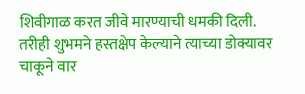शिवीगाळ करत जीवे मारण्याची धमकी दिली. तरीही शुभमने हस्तक्षेप केल्याने त्याच्या डोक्यावर चाकूने वार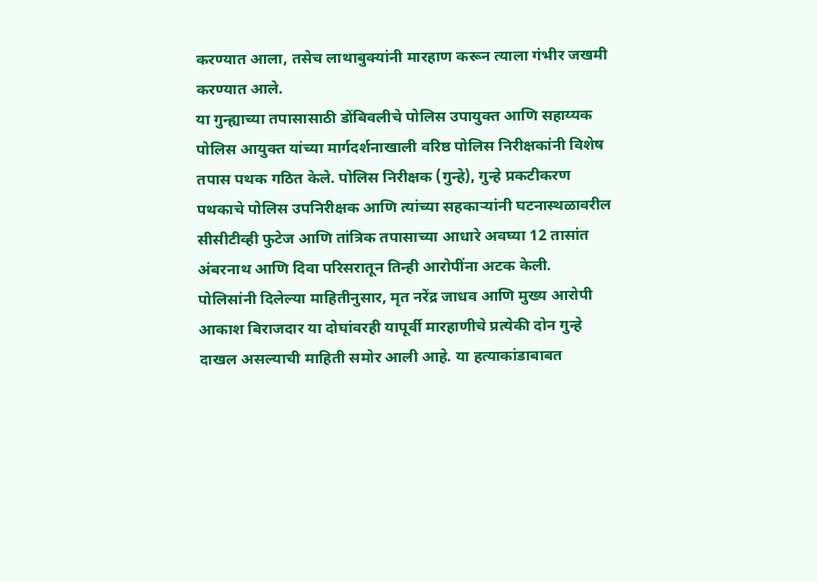करण्यात आला, तसेच लाथाबुक्यांनी मारहाण करून त्याला गंभीर जखमी करण्यात आले.
या गुन्ह्याच्या तपासासाठी डोंबिवलीचे पोलिस उपायुक्त आणि सहाय्यक पोलिस आयुक्त यांच्या मार्गदर्शनाखाली वरिष्ठ पोलिस निरीक्षकांनी विशेष तपास पथक गठित केले. पोलिस निरीक्षक (गुन्हे), गुन्हे प्रकटीकरण पथकाचे पोलिस उपनिरीक्षक आणि त्यांच्या सहकाऱ्यांनी घटनास्थळावरील सीसीटीव्ही फुटेज आणि तांत्रिक तपासाच्या आधारे अवघ्या 12 तासांत अंबरनाथ आणि दिवा परिसरातून तिन्ही आरोपींना अटक केली.
पोलिसांनी दिलेल्या माहितीनुसार, मृत नरेंद्र जाधव आणि मुख्य आरोपी आकाश बिराजदार या दोघांवरही यापूर्वी मारहाणीचे प्रत्येकी दोन गुन्हे दाखल असल्याची माहिती समोर आली आहे. या हत्याकांडाबाबत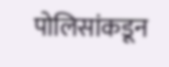पोलिसांकडून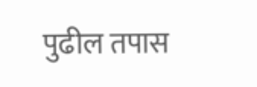पुढील तपास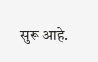सुरू आहे.